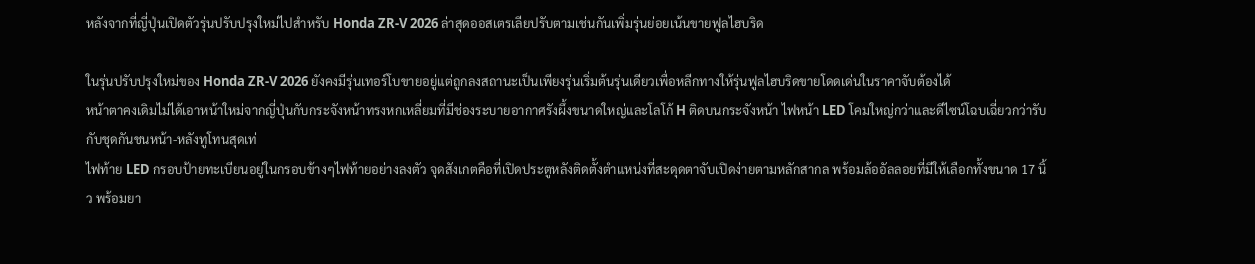หลังจากที่ญี่ปุ่นเปิดตัวรุ่นปรับปรุงใหม่ไปสำหรับ Honda ZR-V 2026 ล่าสุดออสเตรเลียปรับตามเช่นกันเพิ่มรุ่นย่อยเน้นขายฟูลไฮบริด

ในรุ่นปรับปรุงใหม่ของ Honda ZR-V 2026 ยังคงมีรุ่นเทอร์โบขายอยู่แต่ถูกลงสถานะเป็นเพียงรุ่นเริ่มต้นรุ่นเดียวเพื่อหลีกทางให้รุ่นฟูลไฮบริดขายโดดเด่นในราคาจับต้องได้
หน้าตาคงเดิมไม่ได้เอาหน้าใหม่จากญี่ปุ่นกับกระจังหน้าทรงหกเหลี่ยมที่มีช่องระบายอากาศรังผึ้งขนาดใหญ่และโลโก้ H ติดบนกระจังหน้า ไฟหน้า LED โคมใหญ่กว่าและดีไซน์โฉบเฉี่ยวกว่ารับกับชุดกันชนหน้า-หลังทูโทนสุดเท่
ไฟท้าย LED กรอบป้ายทะเบียนอยู่ในกรอบข้างๆไฟท้ายอย่างลงตัว จุดสังเกตคือที่เปิดประตูหลังติดตั้งตำแหน่งที่สะดุดตาจับเปิดง่ายตามหลักสากล พร้อมล้ออัลลอยที่มีให้เลือกทั้งขนาด 17 นิ้ว พร้อมยา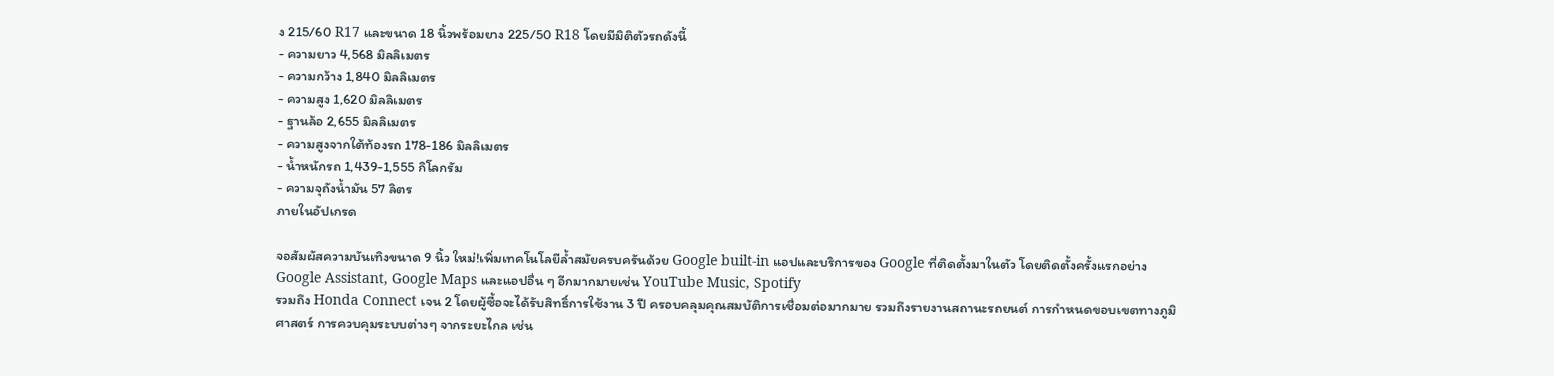ง 215/60 R17 และขนาด 18 นิ้วพร้อมยาง 225/50 R18 โดยมีมิติตัวรถดังนี้
- ความยาว 4,568 มิลลิเมตร
- ความกว้าง 1,840 มิลลิเมตร
- ความสูง 1,620 มิลลิเมตร
- ฐานล้อ 2,655 มิลลิเมตร
- ความสูงจากใต้ท้องรถ 178-186 มิลลิเมตร
- น้ำหนักรถ 1,439-1,555 กิโลกรัม
- ความจุถังน้ำมัน 57 ลิตร
ภายในอัปเกรด

จอสัมผัสความบันเทิงขนาด 9 นิ้ว ใหม่!เพิ่มเทคโนโลยีล้ำสมัยครบครันด้วย Google built-in แอปและบริการของ Google ที่ติดตั้งมาในตัว โดยติดตั้งครั้งแรกอย่าง Google Assistant, Google Maps และแอปอื่น ๆ อีกมากมายเช่น YouTube Music, Spotify
รวมถึง Honda Connect เจน 2 โดยผู้ซื้อจะได้รับสิทธิ์การใช้งาน 3 ปี ครอบคลุมคุณสมบัติการเชื่อมต่อมากมาย รวมถึงรายงานสถานะรถยนต์ การกำหนดขอบเขตทางภูมิศาสตร์ การควบคุมระบบต่างๆ จากระยะไกล เช่น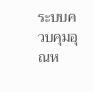ระบบควบคุมอุณห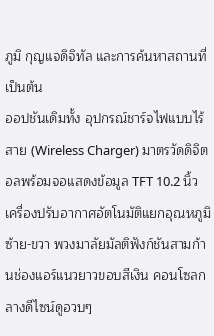ภูมิ กุญแจดิจิทัล และการค้นหาสถานที่ เป็นต้น
ออปชันเดิมทั้ง อุปกรณ์ชาร์จไฟแบบไร้สาย (Wireless Charger) มาตรวัดดิจิตอลพร้อมจอแสดงข้อมูล TFT 10.2 นิ้ว เครื่องปรับอากาศอัตโนมัติแยกอุณหภูมิซ้าย-ขวา พวงมาลัยมัลติฟังก์ชันสามก้านช่องแอร์แนวยาวขอบสีเงิน คอนโซลกลางดีไซน์ดูอวบๆ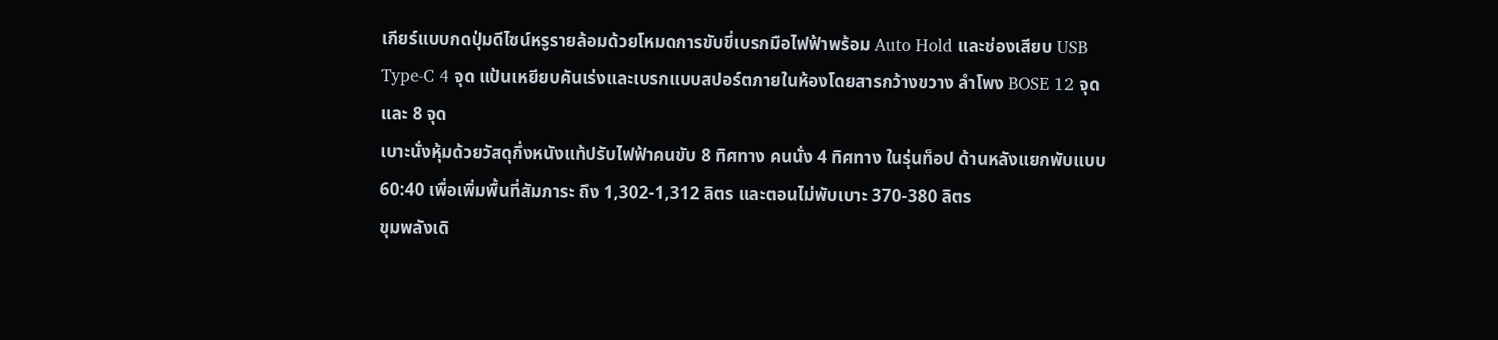เกียร์แบบกดปุ่มดีไซน์หรูรายล้อมด้วยโหมดการขับขี่เบรกมือไฟฟ้าพร้อม Auto Hold และช่องเสียบ USB Type-C 4 จุด แป้นเหยียบคันเร่งและเบรกแบบสปอร์ตภายในห้องโดยสารกว้างขวาง ลำโพง BOSE 12 จุด และ 8 จุด
เบาะนั่งหุ้มด้วยวัสดุกึ่งหนังแท้ปรับไฟฟ้าคนขับ 8 ทิศทาง คนนั่ง 4 ทิศทาง ในรุ่นท็อป ด้านหลังแยกพับแบบ 60:40 เพื่อเพิ่มพื้นที่สัมภาระ ถึง 1,302-1,312 ลิตร และตอนไม่พับเบาะ 370-380 ลิตร
ขุมพลังเดิ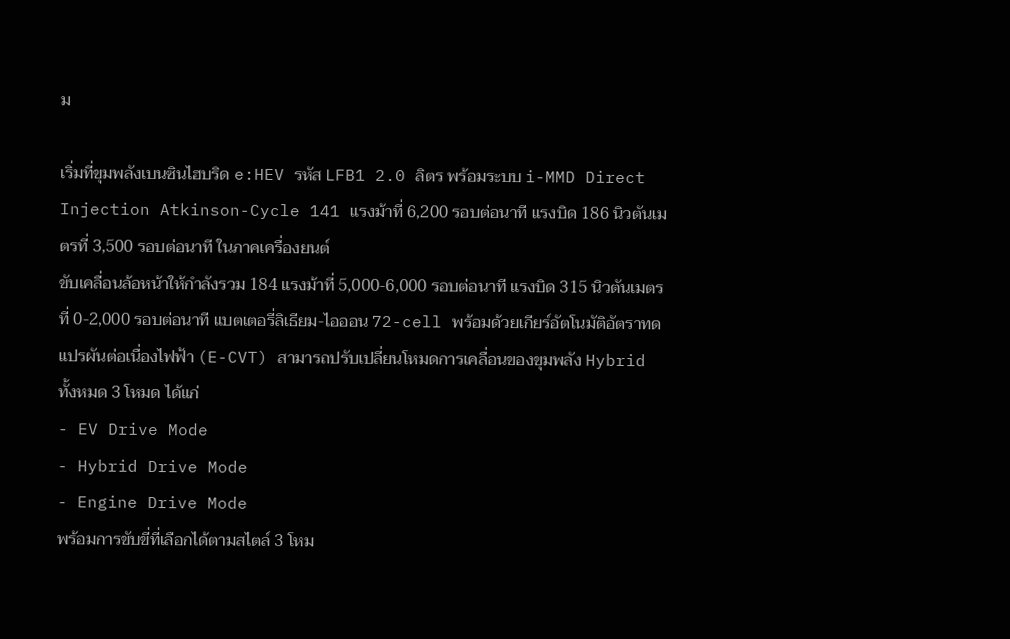ม

เริ่มที่ขุมพลังเบนซินไฮบริด e:HEV รหัส LFB1 2.0 ลิตร พร้อมระบบ i-MMD Direct Injection Atkinson-Cycle 141 แรงม้าที่ 6,200 รอบต่อนาที แรงบิด 186 นิวตันเมตรที่ 3,500 รอบต่อนาที ในภาคเครื่องยนต์
ขับเคลื่อนล้อหน้าให้กำลังรวม 184 แรงม้าที่ 5,000-6,000 รอบต่อนาที แรงบิด 315 นิวตันเมตรที่ 0-2,000 รอบต่อนาที แบตเตอรี่ลิเธียม-ไอออน 72-cell พร้อมด้วยเกียร์อัตโนมัติอัตราทดแปรผันต่อเนื่องไฟฟ้า (E-CVT) สามารถปรับเปลี่ยนโหมดการเคลื่อนของขุมพลัง Hybrid ทั้งหมด 3 โหมด ได้แก่
- EV Drive Mode
- Hybrid Drive Mode
- Engine Drive Mode
พร้อมการขับขี่ที่เลือกได้ตามสไตล์ 3 โหม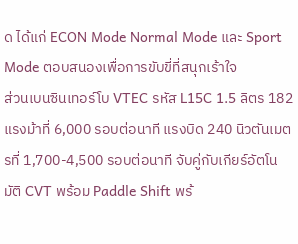ด ได้แก่ ECON Mode Normal Mode และ Sport Mode ตอบสนองเพื่อการขับขี่ที่สนุกเร้าใจ
ส่วนเบนซินเทอร์โบ VTEC รหัส L15C 1.5 ลิตร 182 แรงม้าที่ 6,000 รอบต่อนาที แรงบิด 240 นิวตันเมตรที่ 1,700-4,500 รอบต่อนาที จับคู่กับเกียร์อัตโนมัติ CVT พร้อม Paddle Shift พร้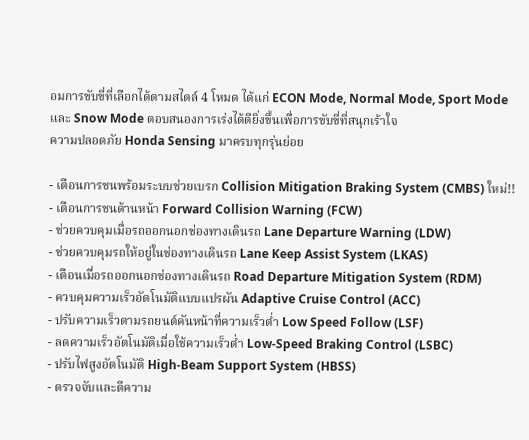อมการขับขี่ที่เลือกได้ตามสไตล์ 4 โหมด ได้แก่ ECON Mode, Normal Mode, Sport Mode และ Snow Mode ตอบสนองการเร่งได้ดียิ่งขึ้นเพื่อการขับขี่ที่สนุกเร้าใจ
ความปลอดภัย Honda Sensing มาครบทุกรุ่นย่อย

- เตือนการชนพร้อมระบบช่วยเบรก Collision Mitigation Braking System (CMBS) ใหม่!!
- เตือนการชนด้านหน้า Forward Collision Warning (FCW)
- ช่วยควบคุมเมื่อรถออกนอกช่องทางเดินรถ Lane Departure Warning (LDW)
- ช่วยควบคุมรถให้อยู่ในช่องทางเดินรถ Lane Keep Assist System (LKAS)
- เตือนเมื่อรถออกนอกช่องทางเดินรถ Road Departure Mitigation System (RDM)
- ควบคุมความเร็วอัตโนมัติแบบแปรผัน Adaptive Cruise Control (ACC)
- ปรับความเร็วตามรถยนต์คันหน้าที่ความเร็วต่ำ Low Speed Follow (LSF)
- ลดความเร็วอัตโนมัติเมื่อใช้ความเร็วต่ำ Low-Speed Braking Control (LSBC)
- ปรับไฟสูงอัตโนมัติ High-Beam Support System (HBSS)
- ตรวจจับและตีความ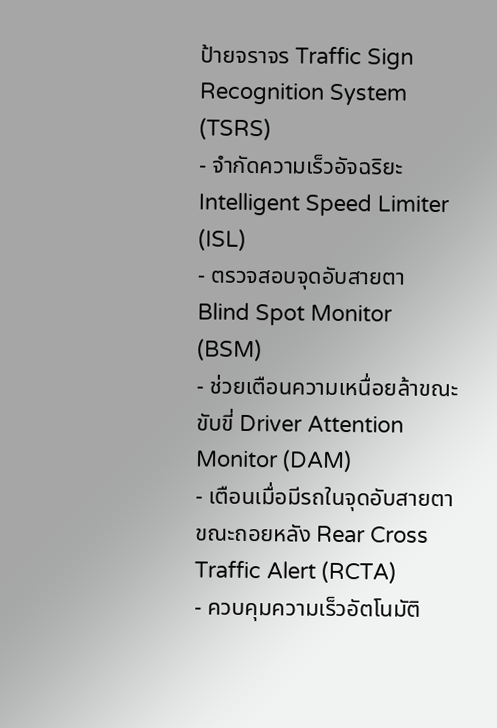ป้ายจราจร Traffic Sign Recognition System (TSRS)
- จำกัดความเร็วอัจฉริยะ Intelligent Speed Limiter (ISL)
- ตรวจสอบจุดอับสายตา Blind Spot Monitor (BSM)
- ช่วยเตือนความเหนื่อยล้าขณะขับขี่ Driver Attention Monitor (DAM)
- เตือนเมื่อมีรถในจุดอับสายตาขณะถอยหลัง Rear Cross Traffic Alert (RCTA)
- ควบคุมความเร็วอัตโนมัติ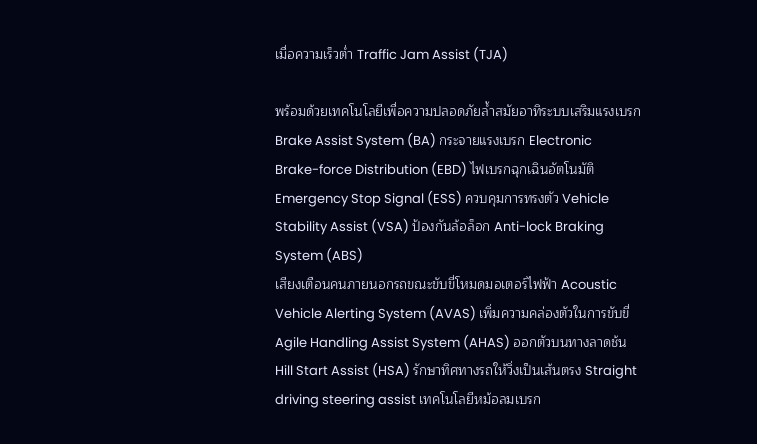เมื่อความเร็วต่ำ Traffic Jam Assist (TJA)

พร้อมด้วยเทคโนโลยีเพื่อความปลอดภัยล้ำสมัยอาทิระบบเสริมแรงเบรก Brake Assist System (BA) กระจายแรงเบรก Electronic Brake-force Distribution (EBD) ไฟเบรกฉุกเฉินอัตโนมัติ Emergency Stop Signal (ESS) ควบคุมการทรงตัว Vehicle Stability Assist (VSA) ป้องกันล้อล็อก Anti-lock Braking System (ABS)
เสียงเตือนคนภายนอกรถขณะขับขี่โหมดมอเตอร์ไฟฟ้า Acoustic Vehicle Alerting System (AVAS) เพิ่มความคล่องตัวในการขับขี่ Agile Handling Assist System (AHAS) ออกตัวบนทางลาดช้น Hill Start Assist (HSA) รักษาทิศทางรถให้วิ่งเป็นเส้นตรง Straight driving steering assist เทคโนโลยีหม้อลมเบรก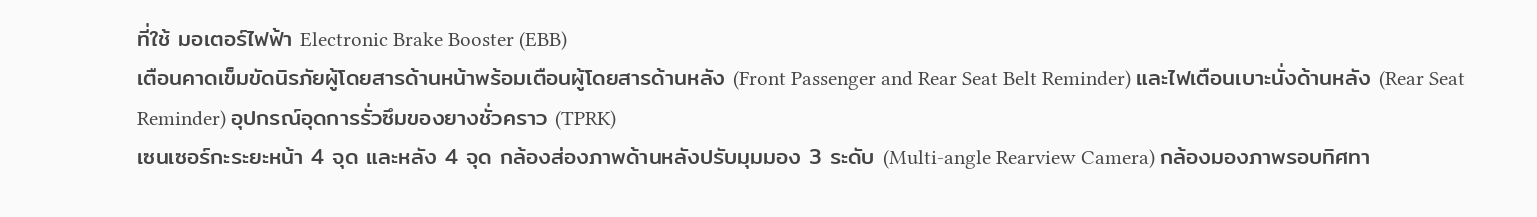ที่ใช้ มอเตอร์ไฟฟ้า Electronic Brake Booster (EBB)
เตือนคาดเข็มขัดนิรภัยผู้โดยสารด้านหน้าพร้อมเตือนผู้โดยสารด้านหลัง (Front Passenger and Rear Seat Belt Reminder) และไฟเตือนเบาะนั่งด้านหลัง (Rear Seat Reminder) อุปกรณ์อุดการรั่วซึมของยางชั่วคราว (TPRK)
เซนเซอร์กะระยะหน้า 4 จุด และหลัง 4 จุด กล้องส่องภาพด้านหลังปรับมุมมอง 3 ระดับ (Multi-angle Rearview Camera) กล้องมองภาพรอบทิศทา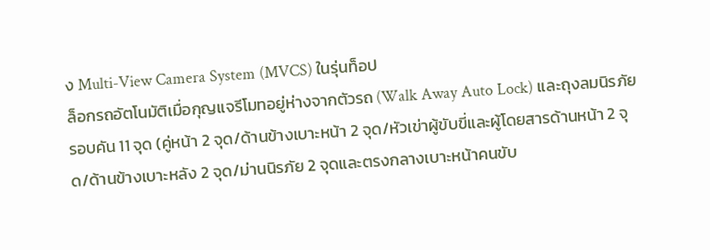ง Multi-View Camera System (MVCS) ในรุ่นท็อป
ล็อกรถอัตโนมัติเมื่อกุญแจรีโมทอยู่ห่างจากตัวรถ (Walk Away Auto Lock) และถุงลมนิรภัยรอบคัน 11 จุด (คู่หน้า 2 จุด/ด้านข้างเบาะหน้า 2 จุด/หัวเข่าผู้ขับขี่และผู้โดยสารด้านหน้า 2 จุด/ด้านข้างเบาะหลัง 2 จุด/ม่านนิรภัย 2 จุดและตรงกลางเบาะหน้าคนขับ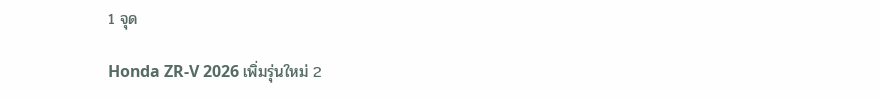1 จุด

Honda ZR-V 2026 เพิ่มรุ่นใหม่ 2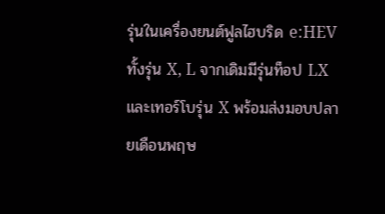รุ่นในเครื่องยนต์ฟูลไฮบริด e:HEV ทั้งรุ่น X, L จากเดิมมีรุ่นท็อป LX และเทอร์โบรุ่น X พร้อมส่งมอบปลายเดือนพฤษ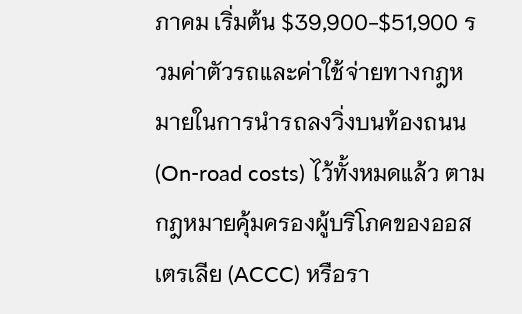ภาคม เริ่มต้น $39,900-$51,900 รวมค่าตัวรถและค่าใช้จ่ายทางกฎหมายในการนำรถลงวิ่งบนท้องถนน (On-road costs) ไว้ทั้งหมดแล้ว ตามกฎหมายคุ้มครองผู้บริโภคของออสเตรเลีย (ACCC) หรือรา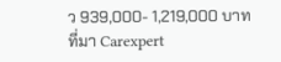ว 939,000- 1,219,000 บาท
ที่มา Carexpert